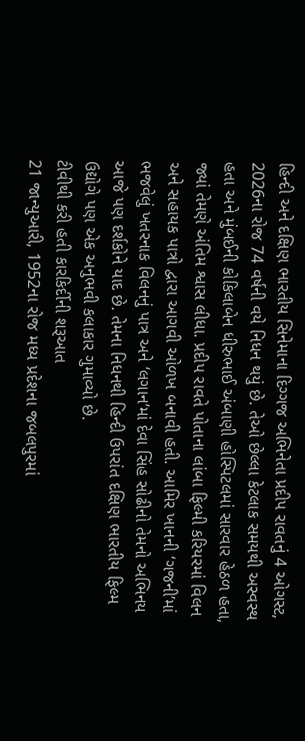હિન્દી અને દક્ષિણ ભારતીય સિનેમાના દિગ્ગજ અભિનેતા પ્રદીપ રાવતનું 4 ઓગસ્ટ, 2026ના રોજ 74 વર્ષની વયે નિધન થયું છે. તેઓ છેલ્લા કેટલાક સમયથી અસ્વસ્થ હતા અને મુંબઈની કોકિલાબેન ધીરુભાઈ અંબાણી હોસ્પિટલમાં સારવાર હેઠળ હતા, જ્યાં તેમણે અંતિમ શ્વાસ લીધા. પ્રદીપ રાવતે પોતાના લાંબા ફિલ્મી કરિયરમાં વિલન અને સહાયક પાત્રો દ્વારા આગવી ઓળખ બનાવી હતી. આમિર ખાનની ‘ગજની’માં ભજવેલું ખતરનાક વિલનનું પાત્ર અને ‘લગાન’માં દેવા સિંહ સોઢીનો તેમનો અભિનય આજે પણ દર્શકોને યાદ છે. તેમના નિધનથી હિન્દી ઉપરાંત દક્ષિણ ભારતીય ફિલ્મ ઉદ્યોગે પણ એક અનુભવી કલાકાર ગુમાવ્યો છે.
ટીવીથી કરી હતી કારકિર્દીની શરૂઆત
21 જાન્યુઆરી, 1952ના રોજ મધ્ય પ્રદેશના જબલપુરમાં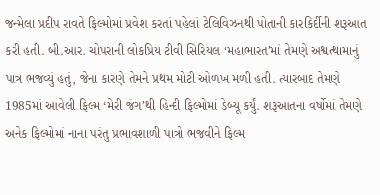જન્મેલા પ્રદીપ રાવતે ફિલ્મોમાં પ્રવેશ કરતાં પહેલાં ટેલિવિઝનથી પોતાની કારકિર્દીની શરૂઆત કરી હતી. બી.આર. ચોપરાની લોકપ્રિય ટીવી સિરિયલ ‘મહાભારત’માં તેમણે અશ્વત્થામાનું પાત્ર ભજવ્યું હતું, જેના કારણે તેમને પ્રથમ મોટી ઓળખ મળી હતી. ત્યારબાદ તેમણે 1985માં આવેલી ફિલ્મ ‘મેરી જંગ’થી હિન્દી ફિલ્મોમાં ડેબ્યૂ કર્યું. શરૂઆતના વર્ષોમાં તેમણે અનેક ફિલ્મોમાં નાના પરંતુ પ્રભાવશાળી પાત્રો ભજવીને ફિલ્મ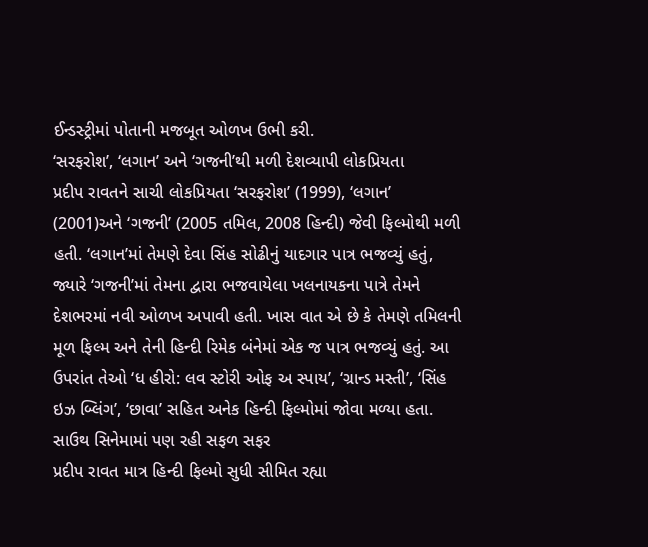ઈન્ડસ્ટ્રીમાં પોતાની મજબૂત ઓળખ ઉભી કરી.
‘સરફરોશ’, ‘લગાન’ અને ‘ગજની’થી મળી દેશવ્યાપી લોકપ્રિયતા
પ્રદીપ રાવતને સાચી લોકપ્રિયતા ‘સરફરોશ’ (1999), ‘લગાન’ (2001)અને ‘ગજની’ (2005 તમિલ, 2008 હિન્દી) જેવી ફિલ્મોથી મળી હતી. ‘લગાન’માં તેમણે દેવા સિંહ સોઢીનું યાદગાર પાત્ર ભજવ્યું હતું, જ્યારે ‘ગજની’માં તેમના દ્વારા ભજવાયેલા ખલનાયકના પાત્રે તેમને દેશભરમાં નવી ઓળખ અપાવી હતી. ખાસ વાત એ છે કે તેમણે તમિલની મૂળ ફિલ્મ અને તેની હિન્દી રિમેક બંનેમાં એક જ પાત્ર ભજવ્યું હતું. આ ઉપરાંત તેઓ ‘ધ હીરો: લવ સ્ટોરી ઓફ અ સ્પાય’, ‘ગ્રાન્ડ મસ્તી’, ‘સિંહ ઇઝ બ્લિંગ’, ‘છાવા’ સહિત અનેક હિન્દી ફિલ્મોમાં જોવા મળ્યા હતા.
સાઉથ સિનેમામાં પણ રહી સફળ સફર
પ્રદીપ રાવત માત્ર હિન્દી ફિલ્મો સુધી સીમિત રહ્યા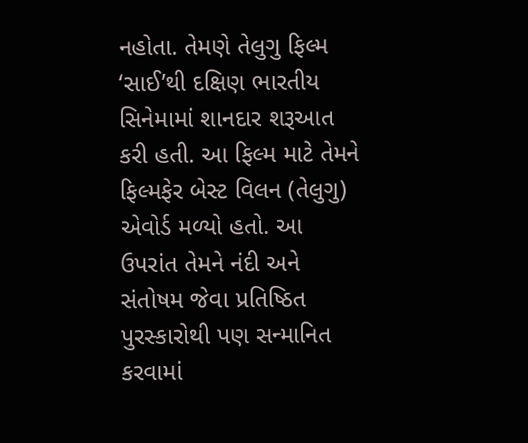નહોતા. તેમણે તેલુગુ ફિલ્મ ‘સાઈ’થી દક્ષિણ ભારતીય સિનેમામાં શાનદાર શરૂઆત કરી હતી. આ ફિલ્મ માટે તેમને ફિલ્મફેર બેસ્ટ વિલન (તેલુગુ) એવોર્ડ મળ્યો હતો. આ ઉપરાંત તેમને નંદી અને સંતોષમ જેવા પ્રતિષ્ઠિત પુરસ્કારોથી પણ સન્માનિત કરવામાં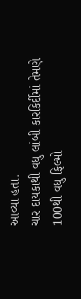આવ્યા હતા.
ચાર દાયકાથી વધુ લાંબી કારકિર્દીમાં તેમણે 100થી વધુ ફિલ્મો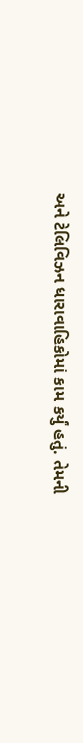અને ટેલિવિઝન ધારાવાહિકોમાં કામ કર્યું હતું. તેમની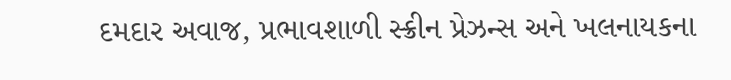દમદાર અવાજ, પ્રભાવશાળી સ્ક્રીન પ્રેઝન્સ અને ખલનાયકના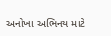અનોખા અભિનય માટે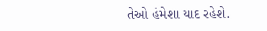તેઓ હંમેશા યાદ રહેશે.